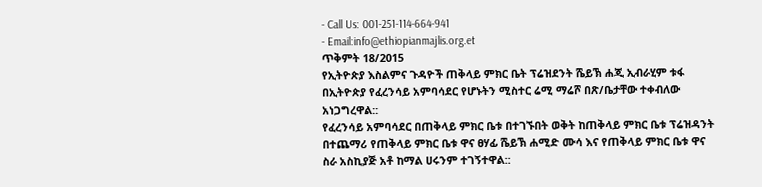- Call Us: 001-251-114-664-941
- Email:info@ethiopianmajlis.org.et
ጥቅምት 18/2015
የኢትዮጵያ እስልምና ጉዳዮች ጠቅላይ ምክር ቤት ፕሬዝደንት ሼይኽ ሐጂ ኢብራሂም ቱፋ በኢትዮጵያ የፈረንሳይ አምባሳደር የሆኑትን ሚስተር ሬሚ ማሬሾ በጽ/ቤታቸው ተቀብለው አነጋግረዋል::
የፈረንሳይ አምባሳደር በጠቅላይ ምክር ቤቱ በተገኙበት ወቅት ከጠቅላይ ምክር ቤቱ ፕሬዝዳንት በተጨማሪ የጠቅላይ ምክር ቤቱ ዋና ፀሃፊ ሼይኽ ሐሚድ ሙሳ እና የጠቅላይ ምክር ቤቱ ዋና ስራ አስኪያጅ አቶ ከማል ሀሩንም ተገኝተዋል::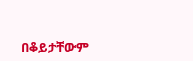በቆይታቸውም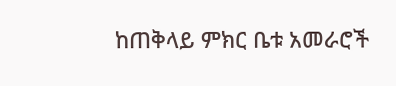ከጠቅላይ ምክር ቤቱ አመራሮች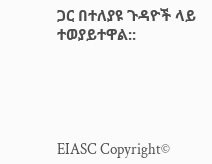ጋር በተለያዩ ጉዳዮች ላይ ተወያይተዋል::





EIASC Copyright©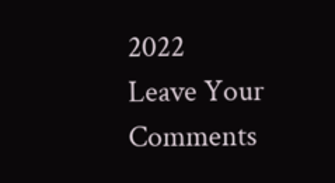2022
Leave Your Comments